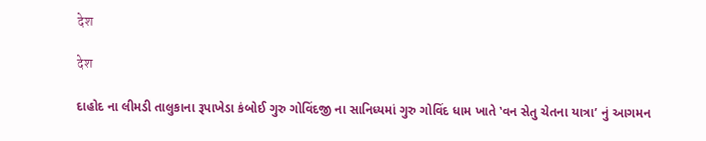देश

देश

દાહોદ ના લીમડી તાલુકાના રૂપાખેડા કંબોઈ ગુરુ ગોવિંદજી ના સાનિધ્યમાં ગુરુ ગોવિંદ ધામ ખાતે ‛વન સેતુ ચેતના યાત્રા’ નું આગમન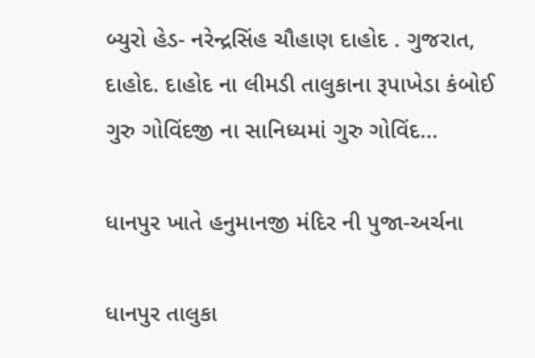બ્યુરો હેડ- નરેન્દ્રસિંહ ચૌહાણ દાહોદ . ગુજરાત, દાહોદ. દાહોદ ના લીમડી તાલુકાના રૂપાખેડા કંબોઈ ગુરુ ગોવિંદજી ના સાનિધ્યમાં ગુરુ ગોવિંદ...

ધાનપુર ખાતે હનુમાનજી મંદિર ની પુજા-અર્ચના

ધાનપુર તાલુકા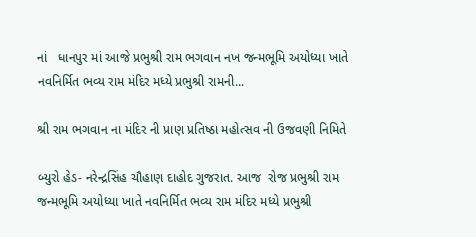નાં   ધાનપુર માં આજે પ્રભુશ્રી રામ ભગવાન નખ જન્મભૂમિ અયોધ્યા ખાતે નવનિર્મિત ભવ્ય રામ મંદિર મધ્યે પ્રભુશ્રી રામની...

શ્રી રામ ભગવાન ના મંદિર ની પ્રાણ પ્રતિષ્ઠા મહોત્સવ ની ઉજવણી નિમિતે

બ્યુરો હેડ- નરેન્દ્રસિંહ ચૌહાણ દાહોદ ગુજરાત. આજ  રોજ પ્રભુશ્રી રામ જન્મભૂમિ અયોધ્યા ખાતે નવનિર્મિત ભવ્ય રામ મંદિર મધ્યે પ્રભુશ્રી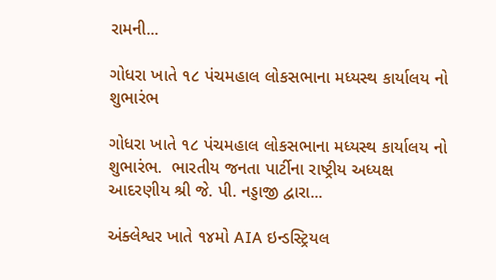રામની...

ગોધરા ખાતે ૧૮ પંચમહાલ લોકસભાના મધ્યસ્થ કાર્યાલય નો શુભારંભ

ગોધરા ખાતે ૧૮ પંચમહાલ લોકસભાના મધ્યસ્થ કાર્યાલય નો શુભારંભ.  ભારતીય જનતા પાર્ટીના રાષ્ટ્રીય અધ્યક્ષ આદરણીય શ્રી જે. પી. નડ્ડાજી દ્વારા...

અંક્લેશ્વર ખાતે ૧૪મો AIA ઇન્ડસ્ટ્રિયલ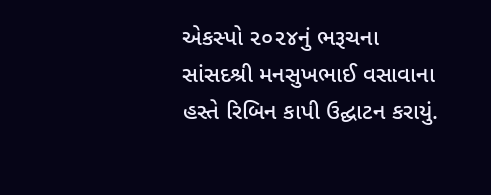એકસ્પો ૨૦૨૪નું ભરૂચના સાંસદશ્રી મનસુખભાઈ વસાવાના હસ્તે રિબિન કાપી ઉદ્ઘાટન કરાયું.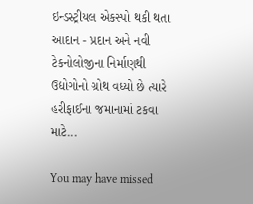ઇન્ડસ્ટ્રીયલ એકસ્પો થકી થતા આદાન - પ્રદાન અને નવી ટેકનોલોજીના નિર્માણથી ઉદ્યોગોનો ગ્રોથ વધ્યો છે ત્યારે હરીફાઈના જમાનામાં ટકવા માટે...

You may have missed